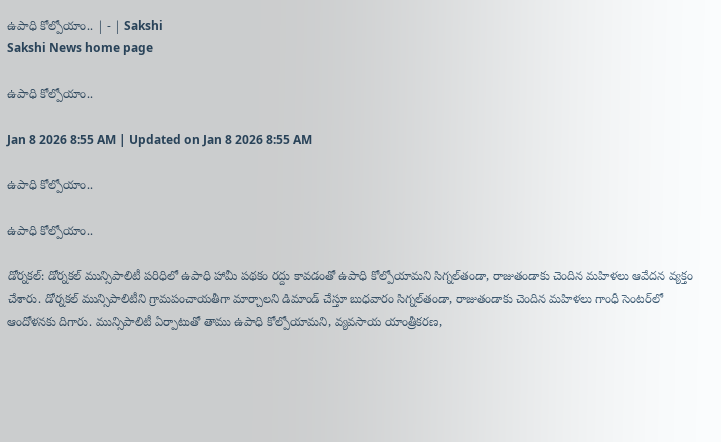ఉపాధి కోల్పోయాం.. | - | Sakshi
Sakshi News home page

ఉపాధి కోల్పోయాం..

Jan 8 2026 8:55 AM | Updated on Jan 8 2026 8:55 AM

ఉపాధి కోల్పోయాం..

ఉపాధి కోల్పోయాం..

డోర్నకల్‌: డోర్నకల్‌ మున్సిపాలిటీ పరిధిలో ఉపాధి హామీ పథకం రద్దు కావడంతో ఉపాధి కోల్పోయామని సిగ్నల్‌తండా, రాజుతండాకు చెందిన మహిళలు ఆవేదన వ్యక్తం చేశారు. డోర్నకల్‌ మున్సిపాలిటీని గ్రామపంచాయతీగా మార్చాలని డిమాండ్‌ చేస్తూ బుధవారం సిగ్నల్‌తండా, రాజుతండాకు చెందిన మహిళలు గాంధీ సెంటర్‌లో ఆందోళనకు దిగారు. మున్సిపాలిటీ ఏర్పాటుతో తాము ఉపాధి కోల్పోయామని, వ్యవసాయ యాంత్రీకరణ,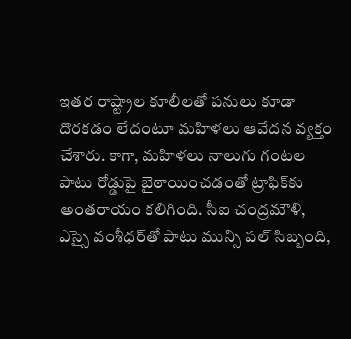ఇతర రాష్ట్రాల కూలీలతో పనులు కూడా దొరకడం లేదంటూ మహిళలు ఆవేదన వ్యక్తం చేశారు. కాగా, మహిళలు నాలుగు గంటల పాటు రోడ్డుపై బైఠాయించడంతో ట్రాఫిక్‌కు అంతరాయం కలిగింది. సీఐ చంద్రమౌళి, ఎస్సై వంశీధర్‌తో పాటు మున్సి పల్‌ సిబ్బంది,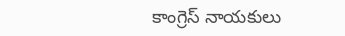కాంగ్రెస్‌ నాయకులు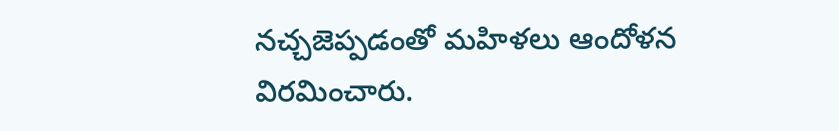నచ్చజెప్పడంతో మహిళలు ఆందోళన విరమించారు.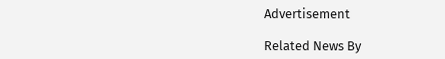Advertisement

Related News By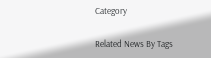Category

Related News By Tags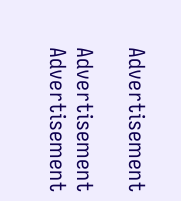Advertisement

Advertisement
Advertisement